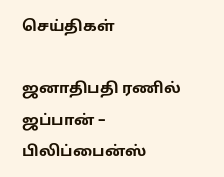செய்திகள்

ஜனாதிபதி ரணில் ஜப்பான் – பிலிப்பைன்ஸ்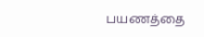பயணத்தை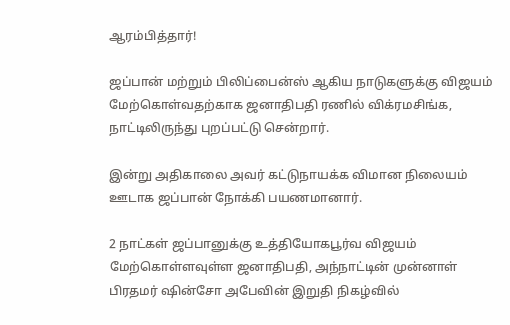ஆரம்பித்தார்!

ஜப்பான் மற்றும் பிலிப்பைன்ஸ் ஆகிய நாடுகளுக்கு விஜயம் மேற்கொள்வதற்காக ஜனாதிபதி ரணில் விக்ரமசிங்க,  நாட்டிலிருந்து புறப்பட்டு சென்றார்.

இன்று அதிகாலை அவர் கட்டுநாயக்க விமான நிலையம் ஊடாக ஜப்பான் நோக்கி பயணமானார்.

2 நாட்கள் ஜப்பானுக்கு உத்தியோகபூர்வ விஜயம் மேற்கொள்ளவுள்ள ஜனாதிபதி, அந்நாட்டின் முன்னாள் பிரதமர் ஷின்சோ அபேவின் இறுதி நிகழ்வில்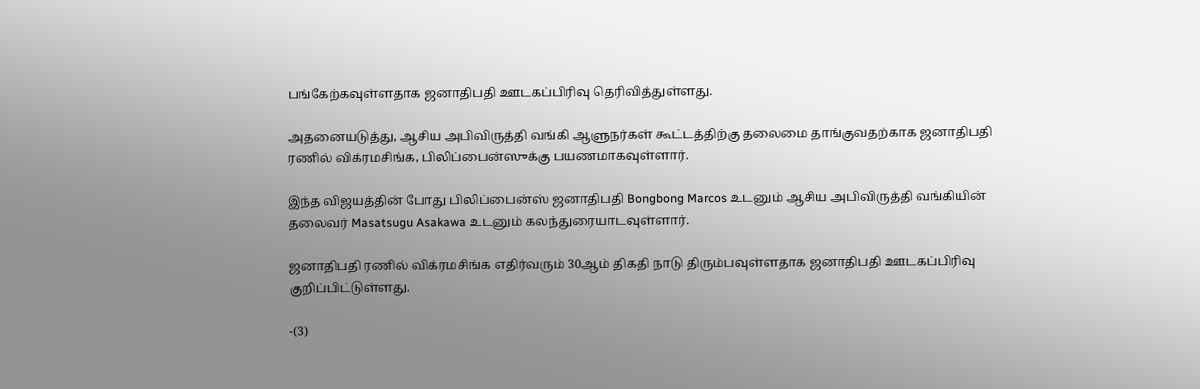பங்கேற்கவுள்ளதாக ஜனாதிபதி ஊடகப்பிரிவு தெரிவித்துள்ளது.

அதனையடுத்து, ஆசிய அபிவிருத்தி வங்கி ஆளுநர்கள் கூட்டத்திற்கு தலைமை தாங்குவதற்காக ஜனாதிபதி ரணில் விக்ரமசிங்க, பிலிப்பைன்ஸுக்கு பயணமாகவுள்ளார்.

இந்த விஜயத்தின் போது பிலிப்பைன்ஸ் ஜனாதிபதி Bongbong Marcos உடனும் ஆசிய அபிவிருத்தி வங்கியின் தலைவர் Masatsugu Asakawa உடனும் கலந்துரையாடவுள்ளார்.

ஜனாதிபதி ரணில் விக்ரமசிங்க எதிர்வரும் 30ஆம் திகதி நாடு திரும்பவுள்ளதாக ஜனாதிபதி ஊடகப்பிரிவு குறிப்பிட்டுள்ளது.

-(3)